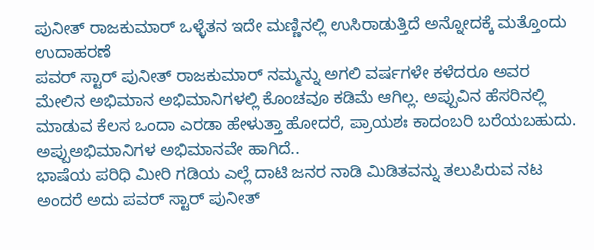ಪುನೀತ್ ರಾಜಕುಮಾರ್ ಒಳ್ಳೆತನ ಇದೇ ಮಣ್ಣಿನಲ್ಲಿ ಉಸಿರಾಡುತ್ತಿದೆ ಅನ್ನೋದಕ್ಕೆ ಮತ್ತೊಂದು ಉದಾಹರಣೆ
ಪವರ್ ಸ್ಟಾರ್ ಪುನೀತ್ ರಾಜಕುಮಾರ್ ನಮ್ಮನ್ನು ಅಗಲಿ ವರ್ಷಗಳೇ ಕಳೆದರೂ ಅವರ ಮೇಲಿನ ಅಭಿಮಾನ ಅಭಿಮಾನಿಗಳಲ್ಲಿ ಕೊಂಚವೂ ಕಡಿಮೆ ಆಗಿಲ್ಲ. ಅಪ್ಪುವಿನ ಹೆಸರಿನಲ್ಲಿ ಮಾಡುವ ಕೆಲಸ ಒಂದಾ ಎರಡಾ ಹೇಳುತ್ತಾ ಹೋದರೆ, ಪ್ರಾಯಶಃ ಕಾದಂಬರಿ ಬರೆಯಬಹುದು. ಅಪ್ಪುಅಭಿಮಾನಿಗಳ ಅಭಿಮಾನವೇ ಹಾಗಿದೆ..
ಭಾಷೆಯ ಪರಿಧಿ ಮೀರಿ ಗಡಿಯ ಎಲ್ಲೆ ದಾಟಿ ಜನರ ನಾಡಿ ಮಿಡಿತವನ್ನು ತಲುಪಿರುವ ನಟ ಅಂದರೆ ಅದು ಪವರ್ ಸ್ಟಾರ್ ಪುನೀತ್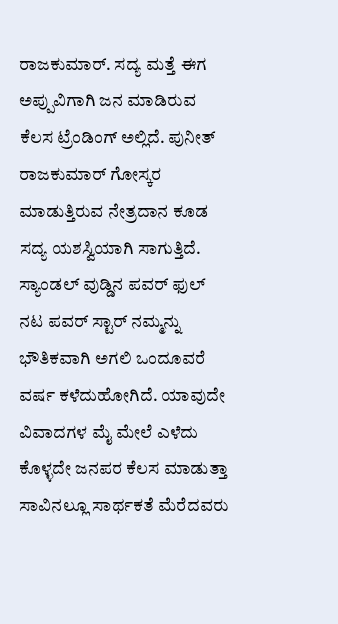ರಾಜಕುಮಾರ್. ಸದ್ಯ ಮತ್ತೆ ಈಗ ಅಪ್ಪುವಿಗಾಗಿ ಜನ ಮಾಡಿರುವ ಕೆಲಸ ಟ್ರೆಂಡಿಂಗ್ ಅಲ್ಲಿದೆ. ಪುನೀತ್ ರಾಜಕುಮಾರ್ ಗೋಸ್ಕರ ಮಾಡುತ್ತಿರುವ ನೇತ್ರದಾನ ಕೂಡ ಸದ್ಯ ಯಶಸ್ವಿಯಾಗಿ ಸಾಗುತ್ತಿದೆ.
ಸ್ಯಾಂಡಲ್ ವುಡ್ಡಿನ ಪವರ್ ಫುಲ್ ನಟ ಪವರ್ ಸ್ಟಾರ್ ನಮ್ಮನ್ನು ಭೌತಿಕವಾಗಿ ಅಗಲಿ ಒಂದೂವರೆ ವರ್ಷ ಕಳೆದುಹೋಗಿದೆ. ಯಾವುದೇ ವಿವಾದಗಳ ಮೈ ಮೇಲೆ ಎಳೆದು ಕೊಳ್ಳದೇ ಜನಪರ ಕೆಲಸ ಮಾಡುತ್ತಾ ಸಾವಿನಲ್ಲೂ ಸಾರ್ಥಕತೆ ಮೆರೆದವರು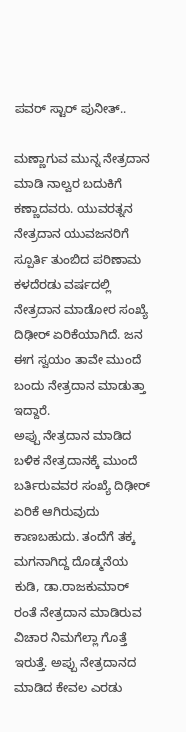ಪವರ್ ಸ್ಟಾರ್ ಪುನೀತ್..

ಮಣ್ಣಾಗುವ ಮುನ್ನ ನೇತ್ರದಾನ ಮಾಡಿ ನಾಲ್ವರ ಬದುಕಿಗೆ ಕಣ್ಣಾದವರು. ಯುವರತ್ನನ ನೇತ್ರದಾನ ಯುವಜನರಿಗೆ ಸ್ಪೂರ್ತಿ ತುಂಬಿದ ಪರಿಣಾಮ ಕಳದೆರಡು ವರ್ಷದಲ್ಲಿ ನೇತ್ರದಾನ ಮಾಡೋರ ಸಂಖ್ಯೆ ದಿಢೀರ್ ಏರಿಕೆಯಾಗಿದೆ. ಜನ ಈಗ ಸ್ವಯಂ ತಾವೇ ಮುಂದೆ ಬಂದು ನೇತ್ರದಾನ ಮಾಡುತ್ತಾ ಇದ್ದಾರೆ.
ಅಪ್ಪು ನೇತ್ರದಾನ ಮಾಡಿದ ಬಳಿಕ ನೇತ್ರದಾನಕ್ಕೆ ಮುಂದೆ ಬರ್ತಿರುವವರ ಸಂಖ್ಯೆ ದಿಢೀರ್ ಏರಿಕೆ ಆಗಿರುವುದು ಕಾಣಬಹುದು. ತಂದೆಗೆ ತಕ್ಕ ಮಗನಾಗಿದ್ದ ದೊಡ್ಮನೆಯ ಕುಡಿ, ಡಾ.ರಾಜಕುಮಾರ್ ರಂತೆ ನೇತ್ರದಾನ ಮಾಡಿರುವ ವಿಚಾರ ನಿಮಗೆಲ್ಲಾ ಗೊತ್ತೆ ಇರುತ್ತೆ. ಅಪ್ಪು ನೇತ್ರದಾನದ ಮಾಡಿದ ಕೇವಲ ಎರಡು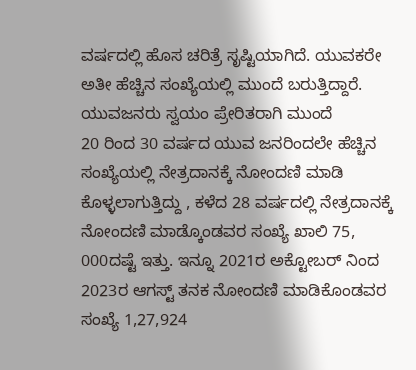ವರ್ಷದಲ್ಲಿ ಹೊಸ ಚರಿತ್ರೆ ಸೃಷ್ಟಿಯಾಗಿದೆ. ಯುವಕರೇ ಅತೀ ಹೆಚ್ಚಿನ ಸಂಖ್ಯೆಯಲ್ಲಿ ಮುಂದೆ ಬರುತ್ತಿದ್ದಾರೆ.
ಯುವಜನರು ಸ್ವಯಂ ಪ್ರೇರಿತರಾಗಿ ಮುಂದೆ
20 ರಿಂದ 30 ವರ್ಷದ ಯುವ ಜನರಿಂದಲೇ ಹೆಚ್ಚಿನ ಸಂಖ್ಯೆಯಲ್ಲಿ ನೇತ್ರದಾನಕ್ಕೆ ನೋಂದಣಿ ಮಾಡಿ ಕೊಳ್ಳಲಾಗುತ್ತಿದ್ದು , ಕಳೆದ 28 ವರ್ಷದಲ್ಲಿ ನೇತ್ರದಾನಕ್ಕೆ ನೋಂದಣಿ ಮಾಡ್ಕೊಂಡವರ ಸಂಖ್ಯೆ ಖಾಲಿ 75, 000ದಷ್ಟೆ ಇತ್ತು. ಇನ್ನೂ 2021ರ ಅಕ್ಟೋಬರ್ ನಿಂದ 2023ರ ಆಗಸ್ಟ್ ತನಕ ನೋಂದಣಿ ಮಾಡಿಕೊಂಡವರ ಸಂಖ್ಯೆ 1,27,924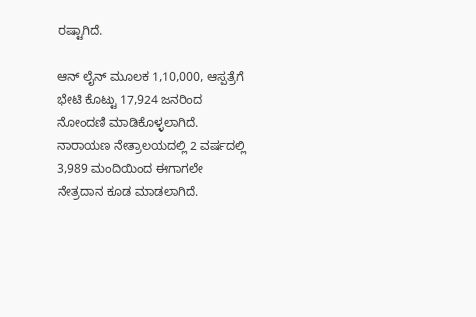ರಷ್ಟಾಗಿದೆ.

ಆನ್ ಲೈನ್ ಮೂಲಕ 1,10,000, ಆಸ್ಪತ್ರೆಗೆ ಭೇಟಿ ಕೊಟ್ಟು 17,924 ಜನರಿಂದ ನೋಂದಣಿ ಮಾಡಿಕೊಳ್ಳಲಾಗಿದೆ. ನಾರಾಯಣ ನೇತ್ರಾಲಯದಲ್ಲಿ 2 ವರ್ಷದಲ್ಲಿ 3,989 ಮಂದಿಯಿಂದ ಈಗಾಗಲೇ ನೇತ್ರದಾನ ಕೂಡ ಮಾಡಲಾಗಿದೆ.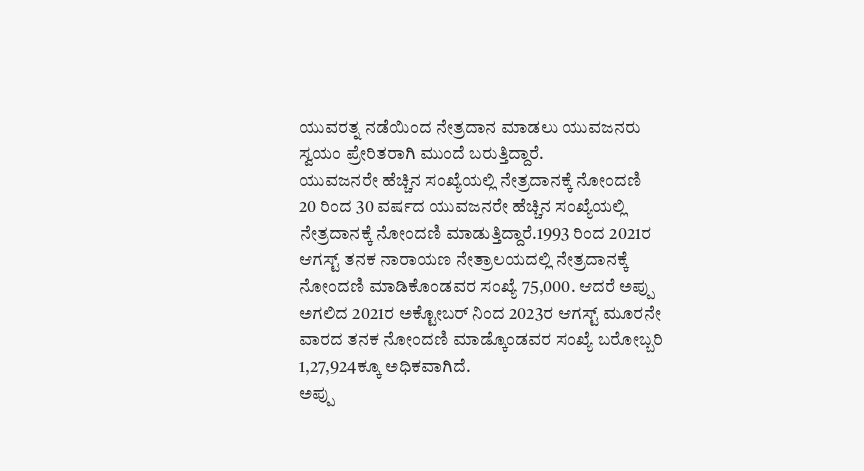ಯುವರತ್ನ ನಡೆಯಿಂದ ನೇತ್ರದಾನ ಮಾಡಲು ಯುವಜನರು ಸ್ವಯಂ ಪ್ರೇರಿತರಾಗಿ ಮುಂದೆ ಬರುತ್ತಿದ್ದಾರೆ.
ಯುವಜನರೇ ಹೆಚ್ಚಿನ ಸಂಖ್ಯೆಯಲ್ಲಿ ನೇತ್ರದಾನಕ್ಕೆ ನೋಂದಣಿ
20 ರಿಂದ 30 ವರ್ಷದ ಯುವಜನರೇ ಹೆಚ್ಚಿನ ಸಂಖ್ಯೆಯಲ್ಲಿ ನೇತ್ರದಾನಕ್ಕೆ ನೋಂದಣಿ ಮಾಡುತ್ತಿದ್ದಾರೆ.1993 ರಿಂದ 2021ರ ಆಗಸ್ಟ್ ತನಕ ನಾರಾಯಣ ನೇತ್ರಾಲಯದಲ್ಲಿ ನೇತ್ರದಾನಕ್ಕೆ ನೋಂದಣಿ ಮಾಡಿಕೊಂಡವರ ಸಂಖ್ಯೆ 75,000. ಆದರೆ ಅಪ್ಪು ಅಗಲಿದ 2021ರ ಅಕ್ಟೋಬರ್ ನಿಂದ 2023ರ ಆಗಸ್ಟ್ ಮೂರನೇ ವಾರದ ತನಕ ನೋಂದಣಿ ಮಾಡ್ಕೊಂಡವರ ಸಂಖ್ಯೆ ಬರೋಬ್ಬರಿ 1,27,924ಕ್ಕೂ ಅಧಿಕವಾಗಿದೆ.
ಅಪ್ಪು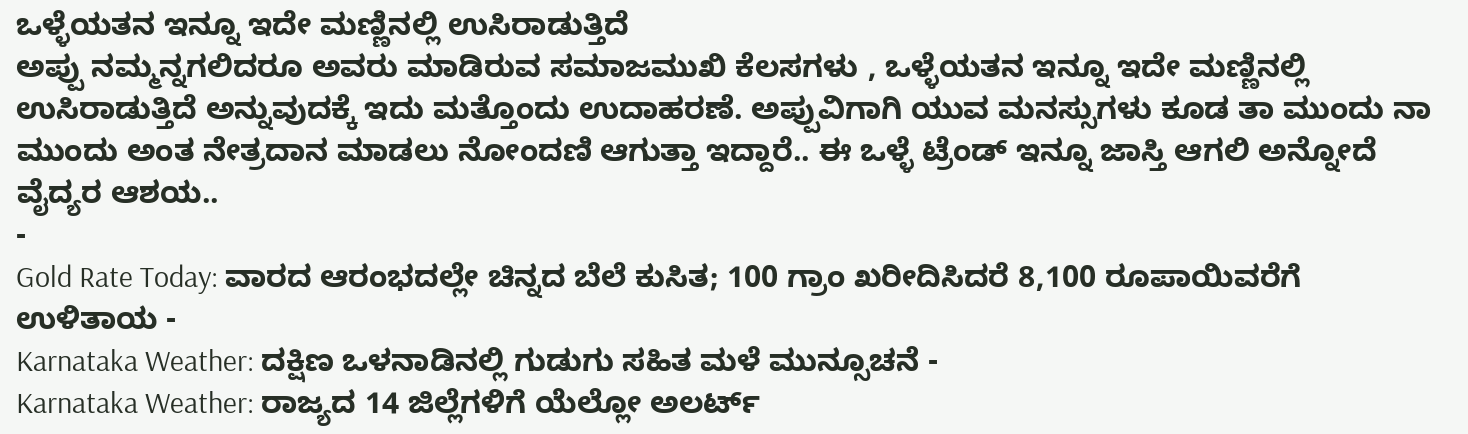ಒಳ್ಳೆಯತನ ಇನ್ನೂ ಇದೇ ಮಣ್ಣಿನಲ್ಲಿ ಉಸಿರಾಡುತ್ತಿದೆ
ಅಪ್ಪು ನಮ್ಮನ್ನಗಲಿದರೂ ಅವರು ಮಾಡಿರುವ ಸಮಾಜಮುಖಿ ಕೆಲಸಗಳು , ಒಳ್ಳೆಯತನ ಇನ್ನೂ ಇದೇ ಮಣ್ಣಿನಲ್ಲಿ ಉಸಿರಾಡುತ್ತಿದೆ ಅನ್ನುವುದಕ್ಕೆ ಇದು ಮತ್ತೊಂದು ಉದಾಹರಣೆ. ಅಪ್ಪುವಿಗಾಗಿ ಯುವ ಮನಸ್ಸುಗಳು ಕೂಡ ತಾ ಮುಂದು ನಾ ಮುಂದು ಅಂತ ನೇತ್ರದಾನ ಮಾಡಲು ನೋಂದಣಿ ಆಗುತ್ತಾ ಇದ್ದಾರೆ.. ಈ ಒಳ್ಳೆ ಟ್ರೆಂಡ್ ಇನ್ನೂ ಜಾಸ್ತಿ ಆಗಲಿ ಅನ್ನೋದೆ ವೈದ್ಯರ ಆಶಯ..
-
Gold Rate Today: ವಾರದ ಆರಂಭದಲ್ಲೇ ಚಿನ್ನದ ಬೆಲೆ ಕುಸಿತ; 100 ಗ್ರಾಂ ಖರೀದಿಸಿದರೆ 8,100 ರೂಪಾಯಿವರೆಗೆ ಉಳಿತಾಯ -
Karnataka Weather: ದಕ್ಷಿಣ ಒಳನಾಡಿನಲ್ಲಿ ಗುಡುಗು ಸಹಿತ ಮಳೆ ಮುನ್ಸೂಚನೆ -
Karnataka Weather: ರಾಜ್ಯದ 14 ಜಿಲ್ಲೆಗಳಿಗೆ ಯೆಲ್ಲೋ ಅಲರ್ಟ್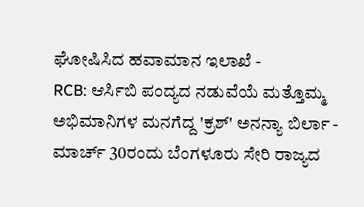ಘೋಷಿಸಿದ ಹವಾಮಾನ ಇಲಾಖೆ -
RCB: ಆರ್ಸಿಬಿ ಪಂದ್ಯದ ನಡುವೆಯೆ ಮತ್ತೊಮ್ಮ ಅಭಿಮಾನಿಗಳ ಮನಗೆದ್ದ 'ಕ್ರಶ್' ಅನನ್ಯಾ ಬಿರ್ಲಾ -
ಮಾರ್ಚ್ 30ರಂದು ಬೆಂಗಳೂರು ಸೇರಿ ರಾಜ್ಯದ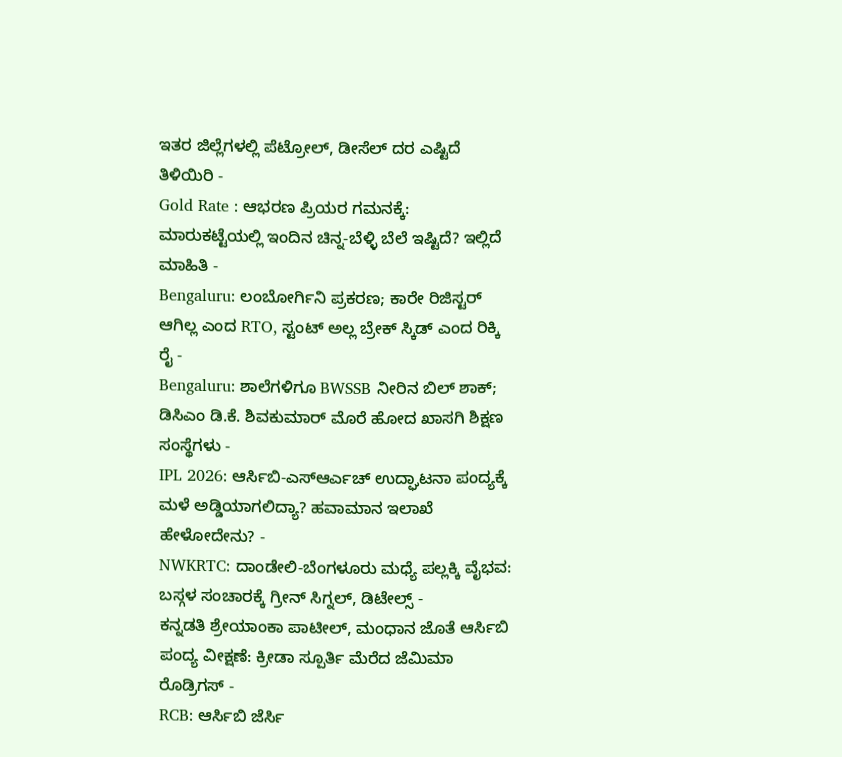ಇತರ ಜಿಲ್ಲೆಗಳಲ್ಲಿ ಪೆಟ್ರೋಲ್, ಡೀಸೆಲ್ ದರ ಎಷ್ಟಿದೆ ತಿಳಿಯಿರಿ -
Gold Rate : ಆಭರಣ ಪ್ರಿಯರ ಗಮನಕ್ಕೆ: ಮಾರುಕಟ್ಟೆಯಲ್ಲಿ ಇಂದಿನ ಚಿನ್ನ-ಬೆಳ್ಳಿ ಬೆಲೆ ಇಷ್ಟಿದೆ? ಇಲ್ಲಿದೆ ಮಾಹಿತಿ -
Bengaluru: ಲಂಬೋರ್ಗಿನಿ ಪ್ರಕರಣ; ಕಾರೇ ರಿಜಿಸ್ಟರ್ ಆಗಿಲ್ಲ ಎಂದ RTO, ಸ್ಟಂಟ್ ಅಲ್ಲ ಬ್ರೇಕ್ ಸ್ಕಿಡ್ ಎಂದ ರಿಕ್ಕಿ ರೈ -
Bengaluru: ಶಾಲೆಗಳಿಗೂ BWSSB ನೀರಿನ ಬಿಲ್ ಶಾಕ್; ಡಿಸಿಎಂ ಡಿ.ಕೆ. ಶಿವಕುಮಾರ್ ಮೊರೆ ಹೋದ ಖಾಸಗಿ ಶಿಕ್ಷಣ ಸಂಸ್ಥೆಗಳು -
IPL 2026: ಆರ್ಸಿಬಿ-ಎಸ್ಆರ್ಎಚ್ ಉದ್ಘಾಟನಾ ಪಂದ್ಯಕ್ಕೆ ಮಳೆ ಅಡ್ಡಿಯಾಗಲಿದ್ಯಾ? ಹವಾಮಾನ ಇಲಾಖೆ ಹೇಳೋದೇನು? -
NWKRTC: ದಾಂಡೇಲಿ-ಬೆಂಗಳೂರು ಮಧ್ಯೆ ಪಲ್ಲಕ್ಕಿ ವೈಭವ: ಬಸ್ಗಳ ಸಂಚಾರಕ್ಕೆ ಗ್ರೀನ್ ಸಿಗ್ನಲ್, ಡಿಟೇಲ್ಸ್ -
ಕನ್ನಡತಿ ಶ್ರೇಯಾಂಕಾ ಪಾಟೀಲ್, ಮಂಧಾನ ಜೊತೆ ಆರ್ಸಿಬಿ ಪಂದ್ಯ ವೀಕ್ಷಣೆ: ಕ್ರೀಡಾ ಸ್ಪೂರ್ತಿ ಮೆರೆದ ಜೆಮಿಮಾ ರೊಡ್ರಿಗಸ್ -
RCB: ಆರ್ಸಿಬಿ ಜೆರ್ಸಿ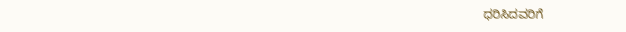ಧರಿಸಿದವರಿಗೆ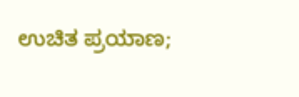ಉಚಿತ ಪ್ರಯಾಣ;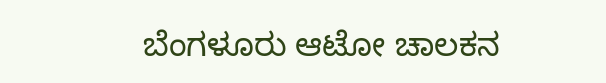ಬೆಂಗಳೂರು ಆಟೋ ಚಾಲಕನ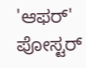'ಆಫರ್' ಪೋಸ್ಟರ್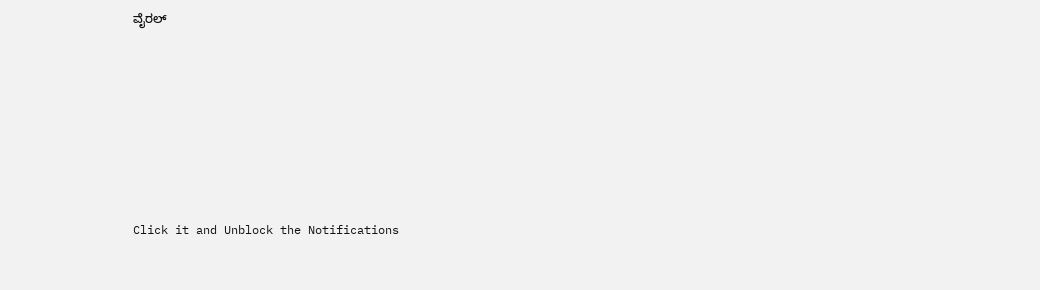ವೈರಲ್










Click it and Unblock the Notifications